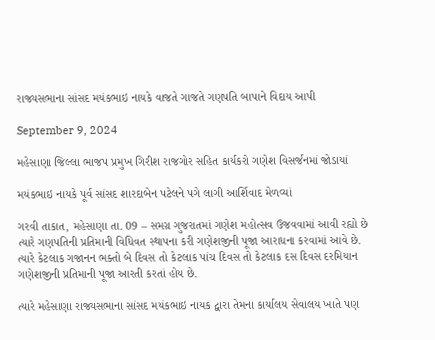રાજ્યસભાના સાંસદ મયંકભાઇ નાયકે વાજતે ગાજતે ગણપતિ બાપાને વિદાય આપી

September 9, 2024

મહેસાણા જિલ્લા ભાજપ પ્રમુખ ગિરીશ રાજગોર સહિત કાર્યકરો ગણેશ વિસર્જનમાં જોડાયાં

મયંકભાઇ નાયકે પૂર્વ સાંસદ શારદાબેન પટેલને પગે લાગી આર્શિવાદ મેળવ્યાં

ગરવી તાકાત, મહેસાણા તા. 09 – સમગ્ર ગુજરાતમાં ગણેશ મહોત્સવ ઉજવવામાં આવી રહ્યો છે ત્યારે ગણપતિની પ્રતિમાની વિધિવત સ્થાપના કરી ગણેશજીની પૂજા આરાધના કરવામાં આવે છે. ત્યારે કેટલાક ગજાનન ભક્તો બે દિવસ તો કેટલાક પાંચ દિવસ તો કેટલાક દસ દિવસ દરમિયાન ગણેશજીની પ્રતિમાની પૂજા આરતી કરતાં હોય છે.

ત્યારે મહેસાણા રાજ્યસભાના સાંસદ મયંકભાઇ નાયક દ્વારા તેમના કાર્યાલય સેવાલય ખાતે પણ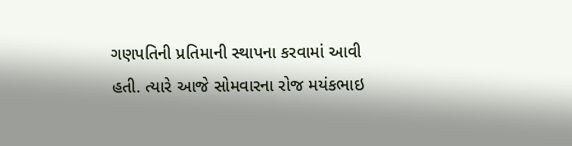ગણપતિની પ્રતિમાની સ્થાપના કરવામાં આવી હતી. ત્યારે આજે સોમવારના રોજ મયંકભાઇ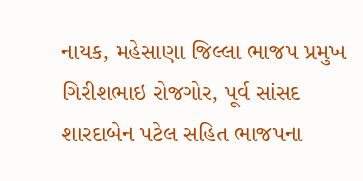નાયક, મહેસાણા જિલ્લા ભાજપ પ્રમુખ ગિરીશભાઇ રોજગોર, પૂર્વ સાંસદ શારદાબેન પટેલ સહિત ભાજપના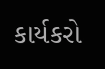કાર્યકરો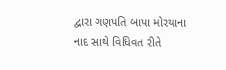દ્વારા ગણપતિ બાપા મોરયાના નાદ સાથે વિધિવત રીતે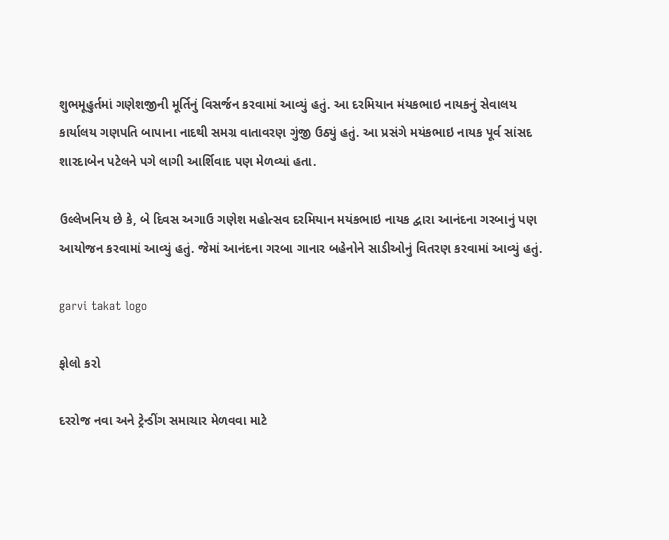શુભમૂહુર્તમાં ગણેશજીની મૂર્તિનું વિસર્જન કરવામાં આવ્યું હતું. આ દરમિયાન મંયકભાઇ નાયકનું સેવાલય કાર્યાલય ગણપતિ બાપાના નાદથી સમગ્ર વાતાવરણ ગુંજી ઉઠ્યું હતું. આ પ્રસંગે મયંકભાઇ નાયક પૂર્વ સાંસદ શારદાબેન પટેલને પગે લાગી આર્શિવાદ પણ મેળવ્યાં હતા.

ઉલ્લેખનિય છે કે, બે દિવસ અગાઉ ગણેશ મહોત્સવ દરમિયાન મયંકભાઇ નાયક દ્વારા આનંદના ગરબાનું પણ આયોજન કરવામાં આવ્યું હતું. જેમાં આનંદના ગરબા ગાનાર બહેનોને સાડીઓનું વિતરણ કરવામાં આવ્યું હતું.

garvi takat logo

ફોલો કરો

દરરોજ નવા અને ટ્રેન્ડીંગ સમાચાર મેળવવા માટે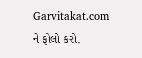Garvitakat.com ને ફોલો કરો.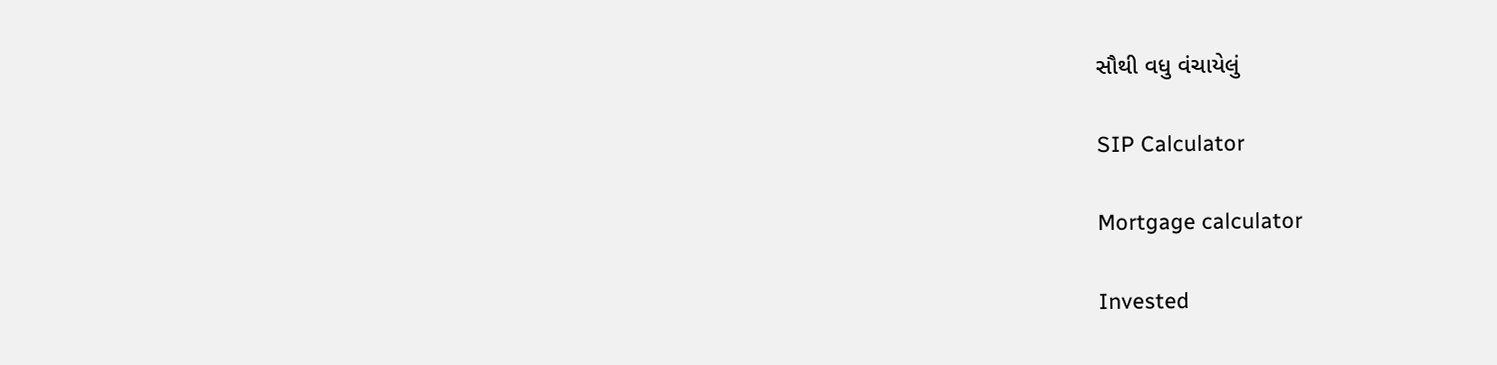સૌથી વધુ વંચાયેલું

SIP Calculator

Mortgage calculator

Invested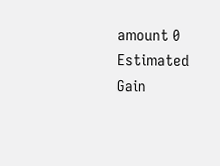amount 0
Estimated Gain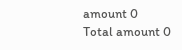amount 0
Total amount 0